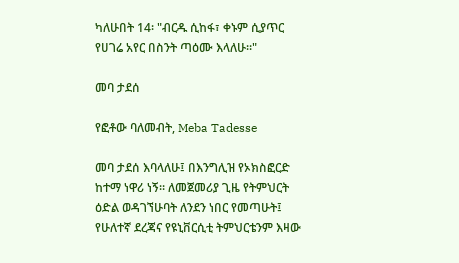ካለሁበት 14፡ "ብርዱ ሲከፋ፣ ቀኑም ሲያጥር የሀገሬ አየር በስንት ጣዕሙ እላለሁ።"

መባ ታደሰ

የፎቶው ባለመብት, Meba Tadesse

መባ ታደሰ እባላለሁ፤ በእንግሊዝ የኦክስፎርድ ከተማ ነዋሪ ነኝ። ለመጀመሪያ ጊዜ የትምህርት ዕድል ወዳገኘሁባት ለንደን ነበር የመጣሁት፤ የሁለተኛ ደረጃና የዩኒቨርሲቲ ትምህርቴንም እዛው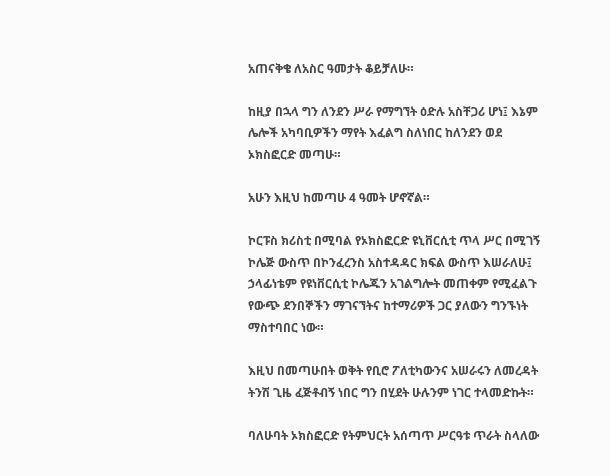አጠናቅቄ ለአስር ዓመታት ቆይቻለሁ።

ከዚያ በኋላ ግን ለንደን ሥራ የማግኘት ዕድሉ አስቸጋሪ ሆነ፤ እኔም ሌሎች አካባቢዎችን ማየት እፈልግ ስለነበር ከለንደን ወደ ኦክስፎርድ መጣሁ።

አሁን እዚህ ከመጣሁ 4 ዓመት ሆኖኛል።

ኮርፑስ ክሪስቲ በሚባል የኦክስፎርድ ዩኒቨርሲቲ ጥላ ሥር በሚገኝ ኮሌጅ ውስጥ በኮንፈረንስ አስተዳዳር ክፍል ውስጥ እሠራለሁ፤ ኃላፊነቴም የዩነቨርሲቲ ኮሌጁን አገልግሎት መጠቀም የሚፈልጉ የውጭ ደንበኞችን ማገናኘትና ከተማሪዎች ጋር ያለውን ግንኙነት ማስተባበር ነው።

እዚህ በመጣሁበት ወቅት የቢሮ ፖለቲካውንና አሠራሩን ለመረዳት ትንሽ ጊዜ ፈጅቶብኝ ነበር ግን በሂደት ሁሉንም ነገር ተላመድኩት።

ባለሁባት ኦክስፎርድ የትምህርት አሰጣጥ ሥርዓቱ ጥራት ስላለው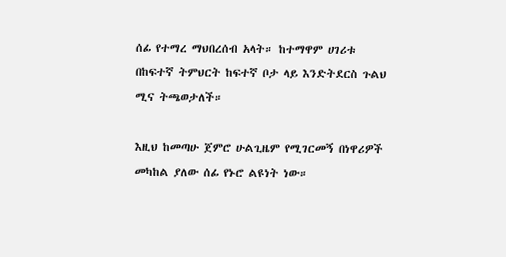ሰፊ የተማረ ማህበረሰብ አላት። ከተማዋም ሀገሪቱ በከፍተኛ ትምህርት ከፍተኛ ቦታ ላይ እንድትደርስ ጉልህ ሚና ትጫወታለች።

እዚህ ከመጣሁ ጀምሮ ሁልጊዜም የሚገርመኝ በነዋሪዎች መካከል ያለው ሰፊ የኑሮ ልዩነት ነው።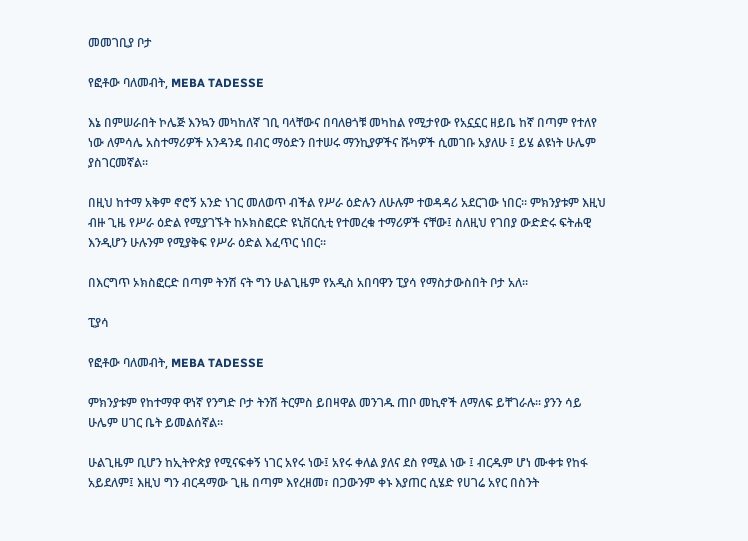መመገቢያ ቦታ

የፎቶው ባለመብት, MEBA TADESSE

እኔ በምሠራበት ኮሌጅ እንኳን መካከለኛ ገቢ ባላቸውና በባለፀጎቹ መካከል የሚታየው የአኗኗር ዘይቤ ከኛ በጣም የተለየ ነው ለምሳሌ አስተማሪዎች አንዳንዴ በብር ማዕድን በተሠሩ ማንኪያዎችና ሹካዎች ሲመገቡ አያለሁ ፤ ይሄ ልዩነት ሁሌም ያስገርመኛል።

በዚህ ከተማ አቅም ኖሮኝ አንድ ነገር መለወጥ ብችል የሥራ ዕድሉን ለሁሉም ተወዳዳሪ አደርገው ነበር። ምክንያቱም እዚህ ብዙ ጊዜ የሥራ ዕድል የሚያገኙት ከኦክስፎርድ ዩኒቨርሲቲ የተመረቁ ተማሪዎች ናቸው፤ ስለዚህ የገበያ ውድድሩ ፍትሐዊ እንዲሆን ሁሉንም የሚያቅፍ የሥራ ዕድል እፈጥር ነበር።

በእርግጥ ኦክስፎርድ በጣም ትንሽ ናት ግን ሁልጊዜም የአዲስ አበባዋን ፒያሳ የማስታውስበት ቦታ አለ።

ፒያሳ

የፎቶው ባለመብት, MEBA TADESSE

ምክንያቱም የከተማዋ ዋነኛ የንግድ ቦታ ትንሽ ትርምስ ይበዛዋል መንገዱ ጠቦ መኪኖች ለማለፍ ይቸገራሉ። ያንን ሳይ ሁሌም ሀገር ቤት ይመልሰኛል።

ሁልጊዜም ቢሆን ከኢትዮጵያ የሚናፍቀኝ ነገር አየሩ ነው፤ አየሩ ቀለል ያለና ደስ የሚል ነው ፤ ብርዱም ሆነ ሙቀቱ የከፋ አይደለም፤ እዚህ ግን ብርዳማው ጊዜ በጣም እየረዘመ፣ በጋውንም ቀኑ እያጠር ሲሄድ የሀገሬ አየር በስንት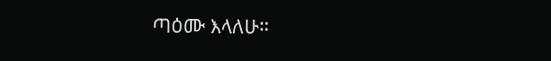ጣዕሙ እላለሁ።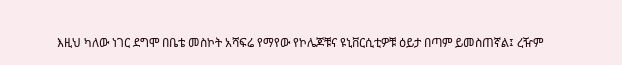እዚህ ካለው ነገር ደግሞ በቤቴ መስኮት አሻፍሬ የማየው የኮሌጆቹና ዩኒቨርሲቲዎቹ ዕይታ በጣም ይመስጠኛል፤ ረዥም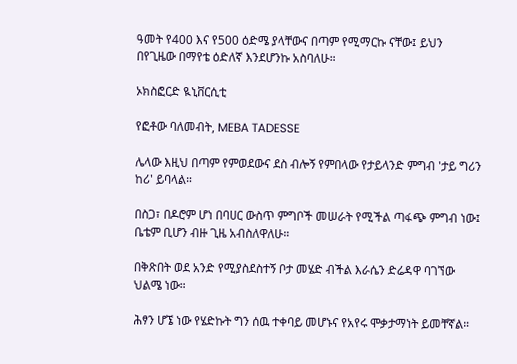ዓመት የ400 እና የ500 ዕድሜ ያላቸውና በጣም የሚማርኩ ናቸው፤ ይህን በየጊዜው በማየቴ ዕድለኛ እንደሆንኩ አስባለሁ።

ኦክስፎርድ ዪኒቨርሲቲ

የፎቶው ባለመብት, MEBA TADESSE

ሌላው እዚህ በጣም የምወደውና ደስ ብሎኝ የምበላው የታይላንድ ምግብ 'ታይ ግሪን ከሪ' ይባላል።

በስጋ፣ በዶሮም ሆነ በባሀር ውስጥ ምግቦች መሠራት የሚችል ጣፋጭ ምግብ ነው፤ ቤቴም ቢሆን ብዙ ጊዜ አብስለዋለሁ።

በቅጽበት ወደ አንድ የሚያስደስተኝ ቦታ መሄድ ብችል እራሴን ድሬዳዋ ባገኘው ህልሜ ነው።

ሕፃን ሆኜ ነው የሄድኩት ግን ሰዉ ተቀባይ መሆኑና የአየሩ ሞቃታማነት ይመቸኛል።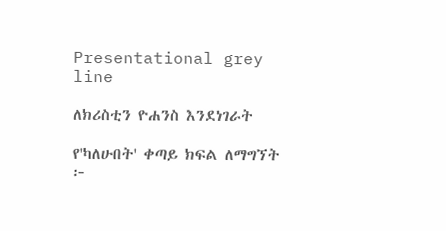Presentational grey line

ለክሪስቲን ዮሐንስ እንደነገራት

የ'ካለሁበት' ቀጣይ ክፍል ለማግኘት ፦